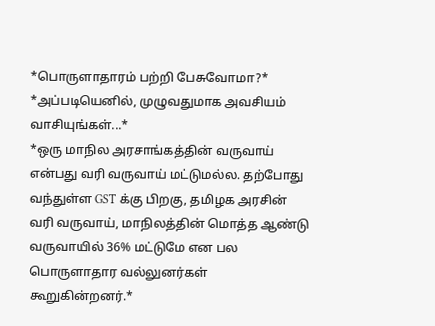*பொருளாதாரம் பற்றி பேசுவோமா?*
*அப்படியெனில், முழுவதுமாக அவசியம் வாசியுங்கள்...*
*ஒரு மாநில அரசாங்கத்தின் வருவாய் என்பது வரி வருவாய் மட்டுமல்ல. தற்போது வந்துள்ள GST க்கு பிறகு, தமிழக அரசின் வரி வருவாய், மாநிலத்தின் மொத்த ஆண்டு வருவாயில் 36% மட்டுமே என பல பொருளாதார வல்லுனர்கள் கூறுகின்றனர்.*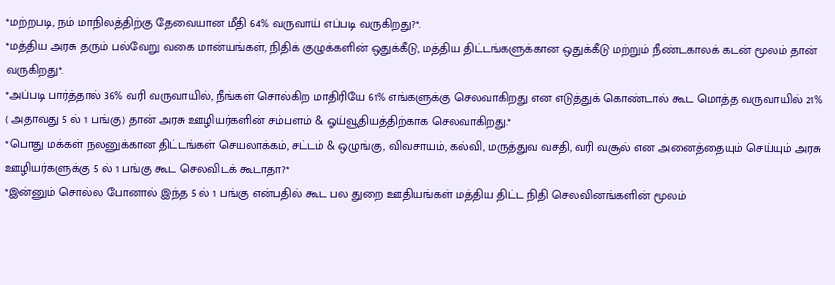*மற்றபடி, நம் மாநிலத்திற்கு தேவையான மீதி 64% வருவாய் எப்படி வருகிறது?*.
*மத்திய அரசு தரும் பல்வேறு வகை மான்யங்கள், நிதிக் குழுக்களின் ஒதுக்கீடு, மத்திய திட்டங்களுக்கான ஒதுக்கீடு மற்றும் நீண்டகாலக் கடன் மூலம் தான் வருகிறது*.
*அப்படி பார்த்தால் 36% வரி வருவாயில், நீங்கள் சொல்கிற மாதிரியே 61% எங்களுக்கு செலவாகிறது என எடுத்துக் கொண்டால் கூட மொத்த வருவாயில் 21% ( அதாவது 5 ல் 1 பங்கு) தான் அரசு ஊழியர்களின் சம்பளம் & ஓய்வூதியத்திற்காக செலவாகிறது.*
*பொது மக்கள் நலனுக்கான திட்டங்கள் செயலாக்கம், சட்டம் & ஒழுங்கு, விவசாயம், கல்வி, மருத்துவ வசதி, வரி வசூல் என அனைத்தையும் செய்யும் அரசு ஊழியர்களுக்கு 5 ல் 1 பங்கு கூட செலவிடக் கூடாதா?*
*இன்னும் சொல்ல போனால் இந்த 5 ல் 1 பங்கு என்பதில் கூட பல துறை ஊதியங்கள் மத்திய திட்ட நிதி செலவினங்களின் மூலம்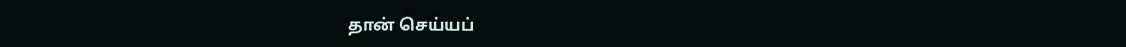தான் செய்யப்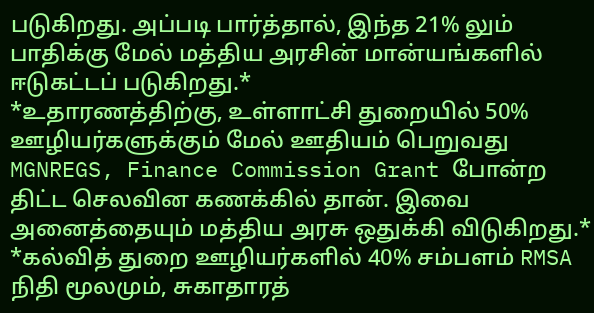படுகிறது. அப்படி பார்த்தால், இந்த 21% லும் பாதிக்கு மேல் மத்திய அரசின் மான்யங்களில் ஈடுகட்டப் படுகிறது.*
*உதாரணத்திற்கு, உள்ளாட்சி துறையில் 50% ஊழியர்களுக்கும் மேல் ஊதியம் பெறுவது MGNREGS, Finance Commission Grant போன்ற திட்ட செலவின கணக்கில் தான். இவை அனைத்தையும் மத்திய அரசு ஒதுக்கி விடுகிறது.*
*கல்வித் துறை ஊழியர்களில் 40% சம்பளம் RMSA நிதி மூலமும், சுகாதாரத்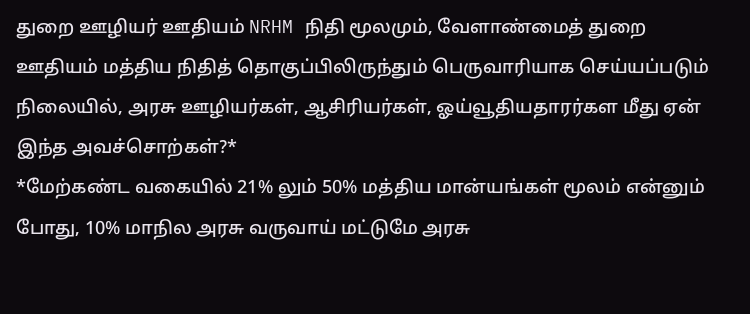துறை ஊழியர் ஊதியம் NRHM நிதி மூலமும், வேளாண்மைத் துறை ஊதியம் மத்திய நிதித் தொகுப்பிலிருந்தும் பெருவாரியாக செய்யப்படும் நிலையில், அரசு ஊழியர்கள், ஆசிரியர்கள், ஓய்வூதியதாரர்கள மீது ஏன் இந்த அவச்சொற்கள்?*
*மேற்கண்ட வகையில் 21% லும் 50% மத்திய மான்யங்கள் மூலம் என்னும் போது, 10% மாநில அரசு வருவாய் மட்டுமே அரசு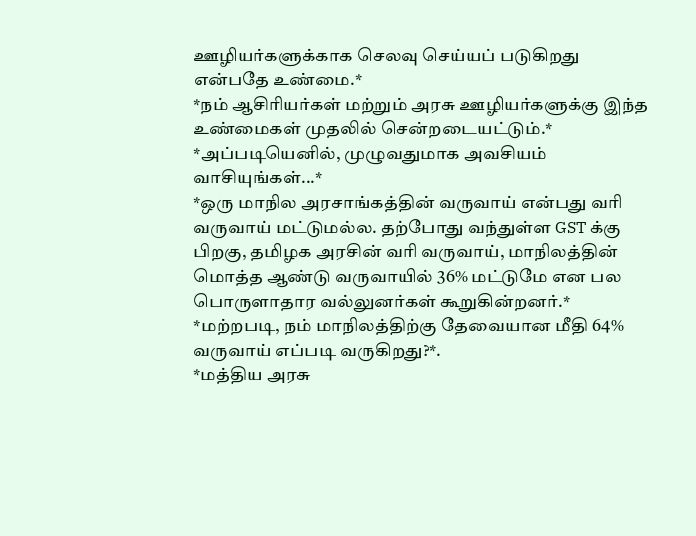ஊழியர்களுக்காக செலவு செய்யப் படுகிறது என்பதே உண்மை.*
*நம் ஆசிரியர்கள் மற்றும் அரசு ஊழியர்களுக்கு இந்த உண்மைகள் முதலில் சென்றடையட்டும்.*
*அப்படியெனில், முழுவதுமாக அவசியம் வாசியுங்கள்...*
*ஒரு மாநில அரசாங்கத்தின் வருவாய் என்பது வரி வருவாய் மட்டுமல்ல. தற்போது வந்துள்ள GST க்கு பிறகு, தமிழக அரசின் வரி வருவாய், மாநிலத்தின் மொத்த ஆண்டு வருவாயில் 36% மட்டுமே என பல பொருளாதார வல்லுனர்கள் கூறுகின்றனர்.*
*மற்றபடி, நம் மாநிலத்திற்கு தேவையான மீதி 64% வருவாய் எப்படி வருகிறது?*.
*மத்திய அரசு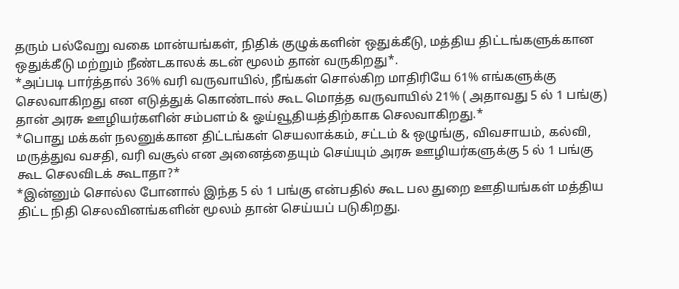தரும் பல்வேறு வகை மான்யங்கள், நிதிக் குழுக்களின் ஒதுக்கீடு, மத்திய திட்டங்களுக்கான ஒதுக்கீடு மற்றும் நீண்டகாலக் கடன் மூலம் தான் வருகிறது*.
*அப்படி பார்த்தால் 36% வரி வருவாயில், நீங்கள் சொல்கிற மாதிரியே 61% எங்களுக்கு செலவாகிறது என எடுத்துக் கொண்டால் கூட மொத்த வருவாயில் 21% ( அதாவது 5 ல் 1 பங்கு) தான் அரசு ஊழியர்களின் சம்பளம் & ஓய்வூதியத்திற்காக செலவாகிறது.*
*பொது மக்கள் நலனுக்கான திட்டங்கள் செயலாக்கம், சட்டம் & ஒழுங்கு, விவசாயம், கல்வி, மருத்துவ வசதி, வரி வசூல் என அனைத்தையும் செய்யும் அரசு ஊழியர்களுக்கு 5 ல் 1 பங்கு கூட செலவிடக் கூடாதா?*
*இன்னும் சொல்ல போனால் இந்த 5 ல் 1 பங்கு என்பதில் கூட பல துறை ஊதியங்கள் மத்திய திட்ட நிதி செலவினங்களின் மூலம் தான் செய்யப் படுகிறது.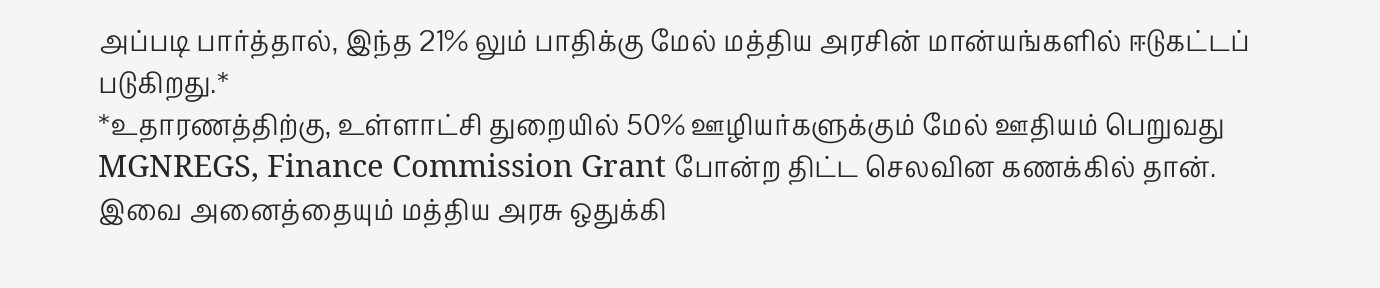அப்படி பார்த்தால், இந்த 21% லும் பாதிக்கு மேல் மத்திய அரசின் மான்யங்களில் ஈடுகட்டப் படுகிறது.*
*உதாரணத்திற்கு, உள்ளாட்சி துறையில் 50% ஊழியர்களுக்கும் மேல் ஊதியம் பெறுவது MGNREGS, Finance Commission Grant போன்ற திட்ட செலவின கணக்கில் தான். இவை அனைத்தையும் மத்திய அரசு ஒதுக்கி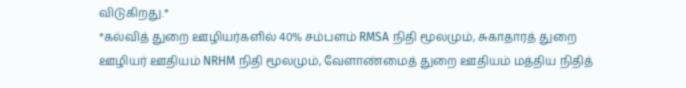விடுகிறது.*
*கல்வித் துறை ஊழியர்களில் 40% சம்பளம் RMSA நிதி மூலமும், சுகாதாரத் துறை ஊழியர் ஊதியம் NRHM நிதி மூலமும், வேளாண்மைத் துறை ஊதியம் மத்திய நிதித்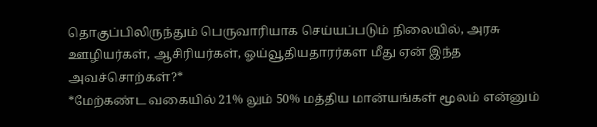தொகுப்பிலிருந்தும் பெருவாரியாக செய்யப்படும் நிலையில், அரசு ஊழியர்கள், ஆசிரியர்கள், ஓய்வூதியதாரர்கள மீது ஏன் இந்த அவச்சொற்கள்?*
*மேற்கண்ட வகையில் 21% லும் 50% மத்திய மான்யங்கள் மூலம் என்னும்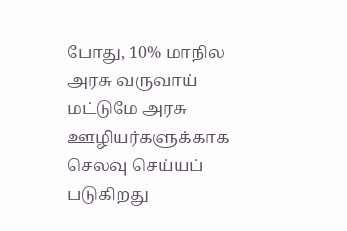போது, 10% மாநில அரசு வருவாய் மட்டுமே அரசு ஊழியர்களுக்காக செலவு செய்யப் படுகிறது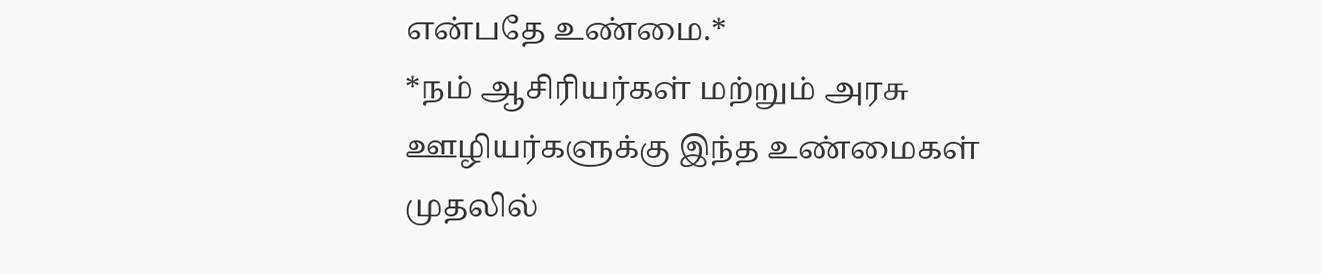என்பதே உண்மை.*
*நம் ஆசிரியர்கள் மற்றும் அரசு ஊழியர்களுக்கு இந்த உண்மைகள் முதலில்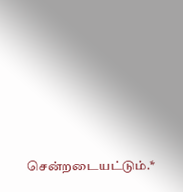சென்றடையட்டும்.*